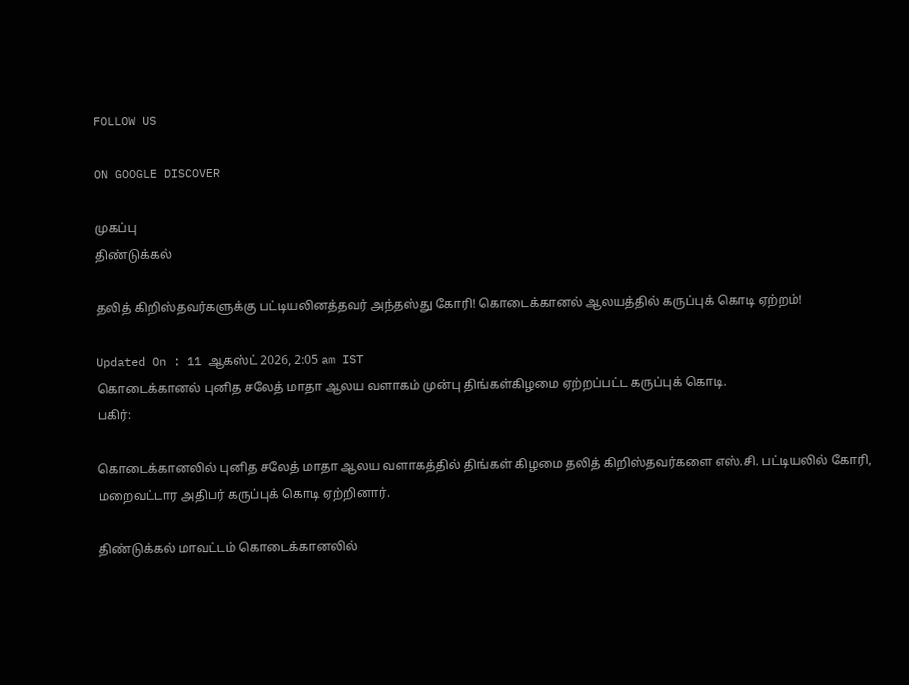FOLLOW US

ON GOOGLE DISCOVER

முகப்பு
திண்டுக்கல்

தலித் கிறிஸ்தவர்களுக்கு பட்டியலினத்தவர் அந்தஸ்து கோரி! கொடைக்கானல் ஆலயத்தில் கருப்புக் கொடி ஏற்றம்!

Updated On : 11 ஆகஸ்ட் 2026, 2:05 am IST
கொடைக்கானல் புனித சலேத் மாதா ஆலய வளாகம் முன்பு திங்கள்கிழமை ஏற்றப்பட்ட கருப்புக் கொடி.
பகிர்:

கொடைக்கானலில் புனித சலேத் மாதா ஆலய வளாகத்தில் திங்கள் கிழமை தலித் கிறிஸ்தவர்களை எஸ்.சி. பட்டியலில் கோரி, மறைவட்டார அதிபர் கருப்புக் கொடி ஏற்றினார்.

திண்டுக்கல் மாவட்டம் கொடைக்கானலில்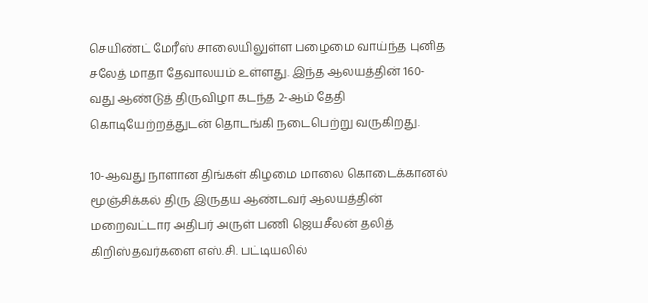செயிண்ட் மேரீஸ் சாலையிலுள்ள பழைமை வாய்ந்த புனித சலேத் மாதா தேவாலயம் உள்ளது. இந்த ஆலயத்தின் 160-வது ஆண்டுத் திருவிழா கடந்த 2-ஆம் தேதி கொடியேற்றத்துடன் தொடங்கி நடைபெற்று வருகிறது.

10-ஆவது நாளான திங்கள் கிழமை மாலை கொடைக்கானல் மூஞ்சிக்கல் திரு இருதய ஆண்டவர் ஆலயத்தின் மறைவட்டார அதிபர் அருள் பணி ஜெயசீலன் தலித் கிறிஸ்தவர்களை எஸ்.சி. பட்டியலில்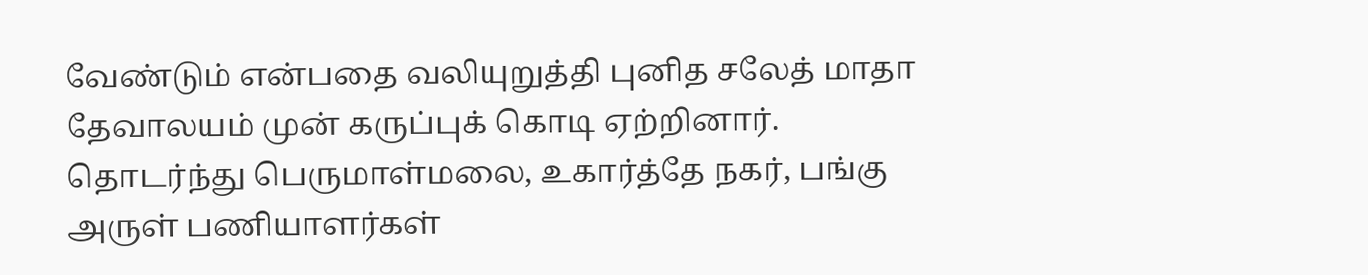வேண்டும் என்பதை வலியுறுத்தி புனித சலேத் மாதா தேவாலயம் முன் கருப்புக் கொடி ஏற்றினார். தொடர்ந்து பெருமாள்மலை, உகார்த்தே நகர், பங்கு அருள் பணியாளர்கள்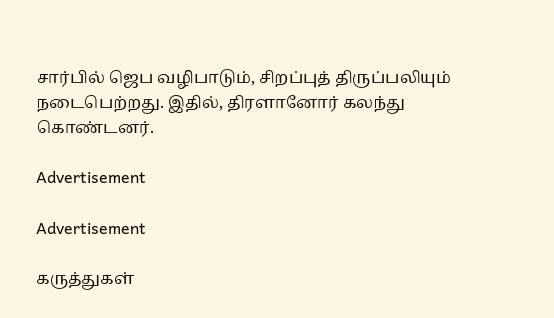சார்பில் ஜெப வழிபாடும், சிறப்புத் திருப்பலியும் நடைபெற்றது. இதில், திரளானோர் கலந்து கொண்டனர்.

Advertisement

Advertisement

கருத்துகள்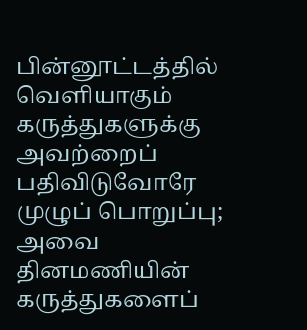பின்னூட்டத்தில் வெளியாகும் கருத்துகளுக்கு அவற்றைப் பதிவிடுவோரே முழுப் பொறுப்பு; அவை தினமணியின் கருத்துகளைப்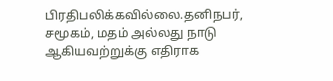பிரதிபலிக்கவில்லை.தனிநபர், சமூகம், மதம் அல்லது நாடு ஆகியவற்றுக்கு எதிராக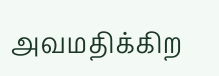அவமதிக்கிற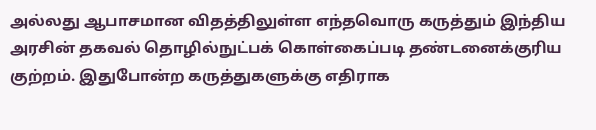அல்லது ஆபாசமான விதத்திலுள்ள எந்தவொரு கருத்தும் இந்திய அரசின் தகவல் தொழில்நுட்பக் கொள்கைப்படி தண்டனைக்குரிய குற்றம். இதுபோன்ற கருத்துகளுக்கு எதிராக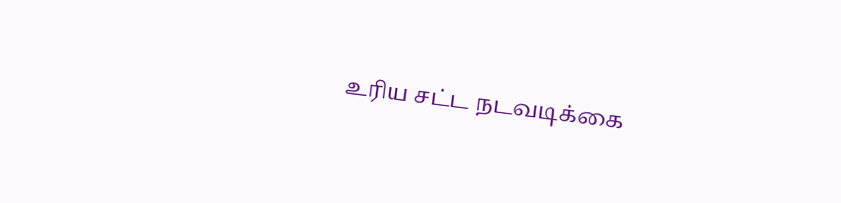உரிய சட்ட நடவடிக்கை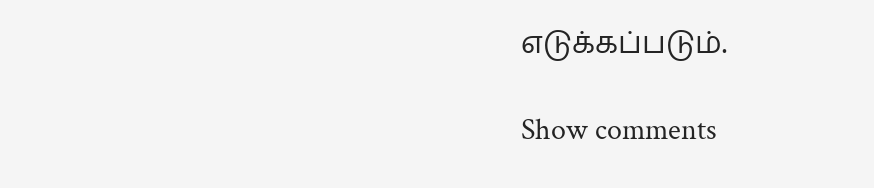எடுக்கப்படும்.

Show comments